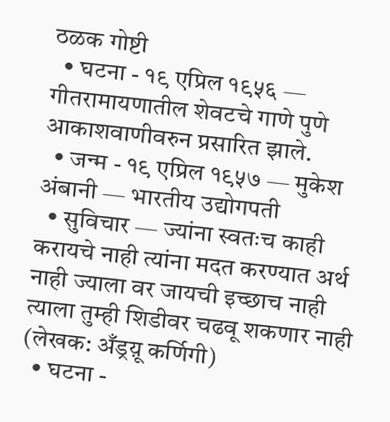ठळक गोष्टी
  • घटना - १९ एप्रिल १९५६ — गीतरामायणातील शेवटचे गाणे पुणे आकाशवाणीवरुन प्रसारित झाले.
  • जन्म - १९ एप्रिल १९५७ — मुकेश अंबानी — भारतीय उद्योगपती
  • सुविचार — ज्यांना स्वतःच काही करायचे नाही त्यांना मदत करण्यात अर्थ नाही ज्याला वर जायची इच्छाच नाही त्याला तुम्ही शिडीवर चढवू शकणार नाही (लेखक: अँड्रय़ू कर्णिगी)
  • घटना -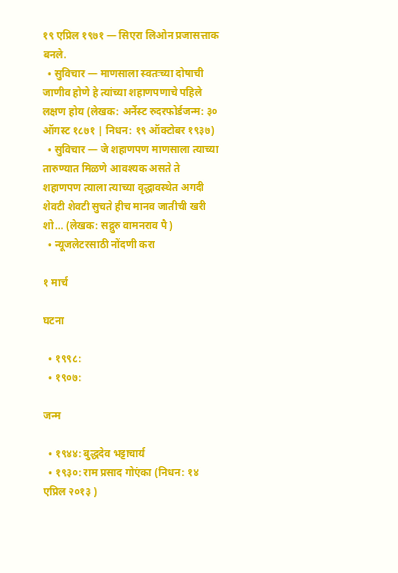१९ एप्रिल १९७१ — सिएरा लिओन प्रजासत्ताक बनले.
  • सुविचार — माणसाला स्वतःच्या दोषाची जाणीव होणे हे त्यांच्या शहाणपणाचे पहिले लक्षण होय (लेखक: अर्नेस्ट रुदरफोर्डजन्म: ३० ऑगस्ट १८७१ | निधन: १९ ऑक्टोबर १९३७)
  • सुविचार — जे शहाणपण माणसाला त्याच्या तारुण्यात मिळणे आवश्यक असते ते शहाणपण त्याला त्याच्या वृद्धावस्थेत अगदी शेवटी शेवटी सुचते हीच मानव जातीची खरी शो… (लेखक: सद्गुरु वामनराव पै)
  • न्यूजलेटरसाठी नोंदणी करा

१ मार्च

घटना

  • १९९८:
  • १९०७:

जन्म

  • १९४४: बुद्धदेव भट्टाचार्य
  • १९३०: राम प्रसाद गोएंका (निधन: १४ एप्रिल २०१३ )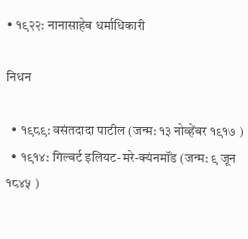• १९२२: नानासाहेब धर्माधिकारी

निधन

  • १९८९: वसंतदादा पाटील (जन्म: १३ नोव्हेंबर १९१७ )
  • १९१४: गिल्बर्ट इलियट-मरे-क्यंनमॉंड (जन्म: ९ जून १८४५ )